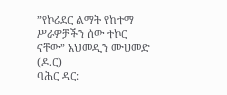”የኮሪደር ልማት የከተማ ሥራዎቻችን ሰው ተኮር ናቸው” አህመዲን ሙሀመድ (ዶ.ር)
ባሕር ዳር: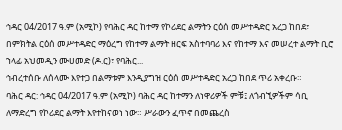ኅዳር 04/2017 ዓ.ም (አሚኮ) የባሕር ዳር ከተማ የኮሪደር ልማትን ርዕሰ መሥተዳድር አረጋ ከበደ፣ በምክትል ርዕሰ መሥተዳድር ማዕረግ የከተማ ልማት ዘርፍ አስተባባሪ እና የከተማ እና መሠረተ ልማት ቢሮ ኀላፊ አህመዲን ሙሀመድ (ዶ.ር)፣ የባሕር...
ኅብረተሰቡ ለሰላሙ እየተጋ በልማቱም እንዲያግዝ ርዕሰ መሥተዳድር አረጋ ከበደ ጥሪ አቀረቡ።
ባሕር ዳር: ኅዳር 04/2017 ዓ.ም (አሚኮ) ባሕር ዳር ከተማን ለነዋሪዎች ምቹ፤ ለጎብኚዎችም ሳቢ ለማድረግ የኮሪደር ልማት እየተከናወነ ነው። ሥራውን ፈጥኖ በመጨረስ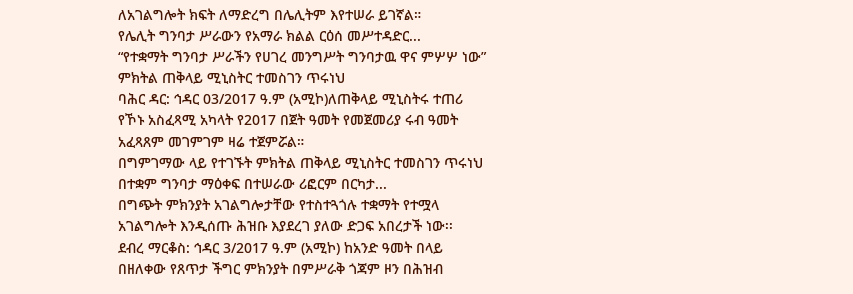ለአገልግሎት ክፍት ለማድረግ በሌሊትም እየተሠራ ይገኛል።
የሌሊት ግንባታ ሥራውን የአማራ ክልል ርዕሰ መሥተዳድር...
“የተቋማት ግንባታ ሥራችን የሀገረ መንግሥት ግንባታዉ ዋና ምሦሦ ነው” ምክትል ጠቅላይ ሚኒስትር ተመስገን ጥሩነህ
ባሕር ዳር: ኅዳር 03/2017 ዓ.ም (አሚኮ)ለጠቅላይ ሚኒስትሩ ተጠሪ የኾኑ አስፈጻሚ አካላት የ2017 በጀት ዓመት የመጀመሪያ ሩብ ዓመት አፈጻጸም መገምገም ዛሬ ተጀምሯል።
በግምገማው ላይ የተገኙት ምክትል ጠቅላይ ሚኒስትር ተመስገን ጥሩነህ በተቋም ግንባታ ማዕቀፍ በተሠራው ሪፎርም በርካታ...
በግጭት ምክንያት አገልግሎታቸው የተስተጓጎሉ ተቋማት የተሟላ አገልግሎት እንዲሰጡ ሕዝቡ እያደረገ ያለው ድጋፍ አበረታች ነው፡፡
ደብረ ማርቆስ: ኅዳር 3/2017 ዓ.ም (አሚኮ) ከአንድ ዓመት በላይ በዘለቀው የጸጥታ ችግር ምክንያት በምሥራቅ ጎጃም ዞን በሕዝብ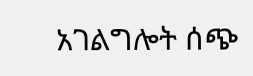አገልግሎት ሰጭ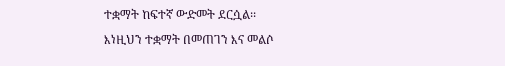ተቋማት ከፍተኛ ውድመት ደርሷል፡፡
እነዚህን ተቋማት በመጠገን እና መልሶ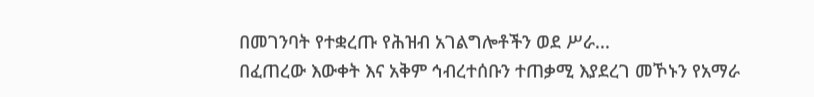በመገንባት የተቋረጡ የሕዝብ አገልግሎቶችን ወደ ሥራ...
በፈጠረው እውቀት እና አቅም ኅብረተሰቡን ተጠቃሚ እያደረገ መኾኑን የአማራ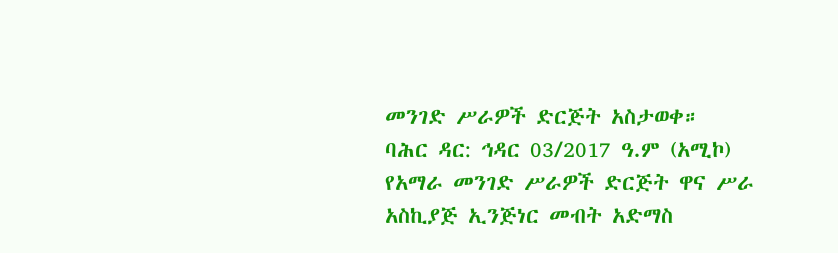መንገድ ሥራዎች ድርጅት አስታወቀ።
ባሕር ዳር: ኅዳር 03/2017 ዓ.ም (አሚኮ) የአማራ መንገድ ሥራዎች ድርጅት ዋና ሥራ አስኪያጅ ኢንጅነር መብት አድማስ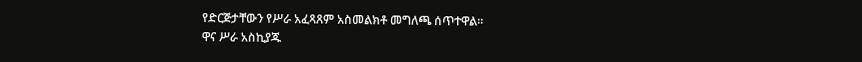የድርጅታቸውን የሥራ አፈጻጸም አስመልክቶ መግለጫ ሰጥተዋል።
ዋና ሥራ አስኪያጁ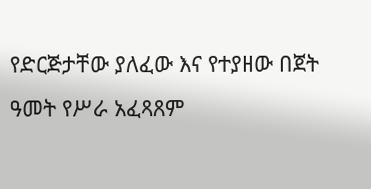የድርጅታቸው ያለፈው እና የተያዘው በጀት ዓመት የሥራ አፈጻጸም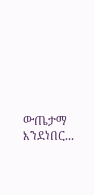ውጤታማ እንደነበር...